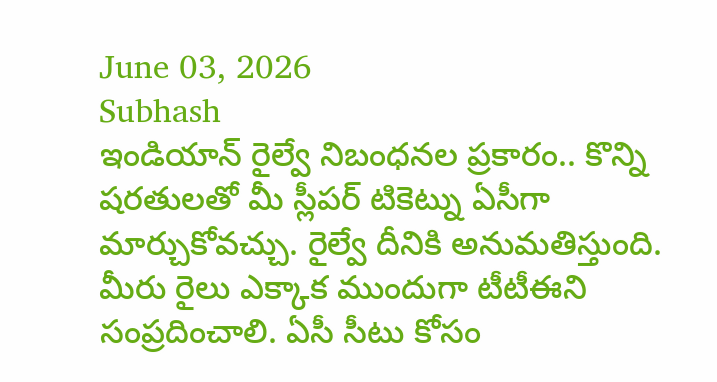June 03, 2026
Subhash
ఇండియాన్ రైల్వే నిబంధనల ప్రకారం.. కొన్ని షరతులతో మీ స్లీపర్ టికెట్ను ఏసీగా మార్చుకోవచ్చు. రైల్వే దీనికి అనుమతిస్తుంది.
మీరు రైలు ఎక్కాక ముందుగా టీటీఈని సంప్రదించాలి. ఏసీ సీటు కోసం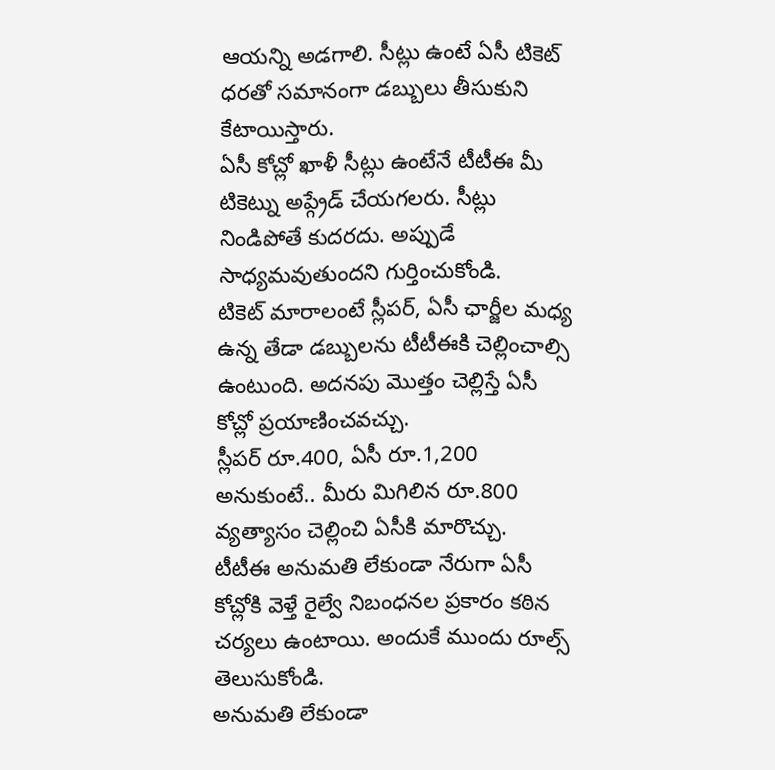ఆయన్ని అడగాలి. సీట్లు ఉంటే ఏసీ టికెట్ ధరతో సమానంగా డబ్బులు తీసుకుని కేటాయిస్తారు.
ఏసీ కోచ్లో ఖాళీ సీట్లు ఉంటేనే టీటీఈ మీ టికెట్ను అప్గ్రేడ్ చేయగలరు. సీట్లు నిండిపోతే కుదరదు. అప్పుడే సాధ్యమవుతుందని గుర్తించుకోండి.
టికెట్ మారాలంటే స్లీపర్, ఏసీ ఛార్జీల మధ్య ఉన్న తేడా డబ్బులను టీటీఈకి చెల్లించాల్సి ఉంటుంది. అదనపు మొత్తం చెల్లిస్తే ఏసీ కోచ్లో ప్రయాణించవచ్చు.
స్లీపర్ రూ.400, ఏసీ రూ.1,200 అనుకుంటే.. మీరు మిగిలిన రూ.800 వ్యత్యాసం చెల్లించి ఏసీకి మారొచ్చు.
టీటీఈ అనుమతి లేకుండా నేరుగా ఏసీ కోచ్లోకి వెళ్తే రైల్వే నిబంధనల ప్రకారం కఠిన చర్యలు ఉంటాయి. అందుకే ముందు రూల్స్ తెలుసుకోండి.
అనుమతి లేకుండా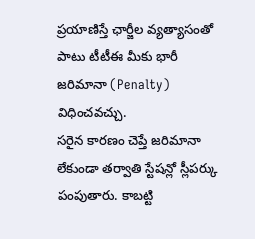ప్రయాణిస్తే ఛార్జీల వ్యత్యాసంతో పాటు టీటీఈ మీకు భారీ జరిమానా (Penalty) విధించవచ్చు.
సరైన కారణం చెప్తే జరిమానా లేకుండా తర్వాతి స్టేషన్లో స్లీపర్కు పంపుతారు. కాబట్టి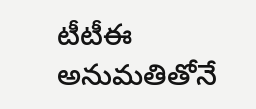టీటీఈ అనుమతితోనే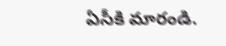ఏసీకి మారండి.